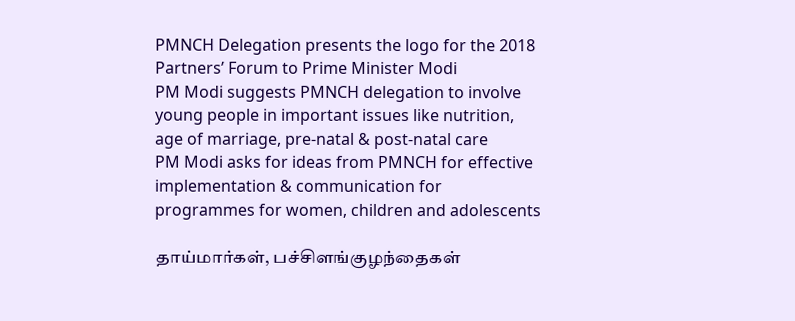PMNCH Delegation presents the logo for the 2018 Partners’ Forum to Prime Minister Modi
PM Modi suggests PMNCH delegation to involve young people in important issues like nutrition, age of marriage, pre-natal & post-natal care
PM Modi asks for ideas from PMNCH for effective implementation & communication for programmes for women, children and adolescents

தாய்மார்கள், பச்சிளங்குழந்தைகள்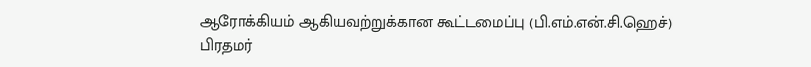ஆரோக்கியம் ஆகியவற்றுக்கான கூட்டமைப்பு (பி.எம்.என்.சி.ஹெச்) பிரதமர்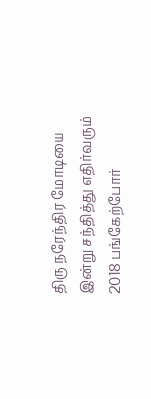திரு நரேந்திர மோடியை இன்று சந்தித்து எதிர்வரும் 2018 பங்கேற்போர்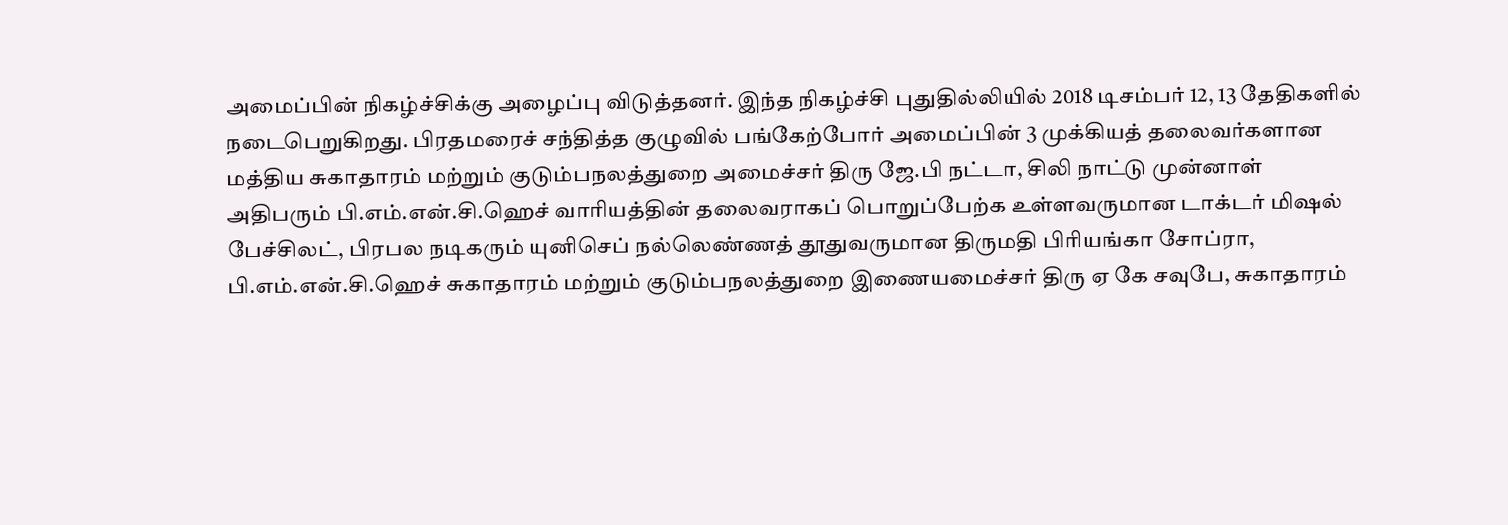அமைப்பின் நிகழ்ச்சிக்கு அழைப்பு விடுத்தனர். இந்த நிகழ்ச்சி புதுதில்லியில் 2018 டிசம்பர் 12, 13 தேதிகளில் நடைபெறுகிறது. பிரதமரைச் சந்தித்த குழுவில் பங்கேற்போர் அமைப்பின் 3 முக்கியத் தலைவர்களான மத்திய சுகாதாரம் மற்றும் குடும்பநலத்துறை அமைச்சர் திரு ஜே.பி நட்டா, சிலி நாட்டு முன்னாள் அதிபரும் பி.எம்.என்.சி.ஹெச் வாரியத்தின் தலைவராகப் பொறுப்பேற்க உள்ளவருமான டாக்டர் மிஷல் பேச்சிலட், பிரபல நடிகரும் யுனிசெப் நல்லெண்ணத் தூதுவருமான திருமதி பிரியங்கா சோப்ரா, பி.எம்.என்.சி.ஹெச் சுகாதாரம் மற்றும் குடும்பநலத்துறை இணையமைச்சர் திரு ஏ கே சவுபே, சுகாதாரம்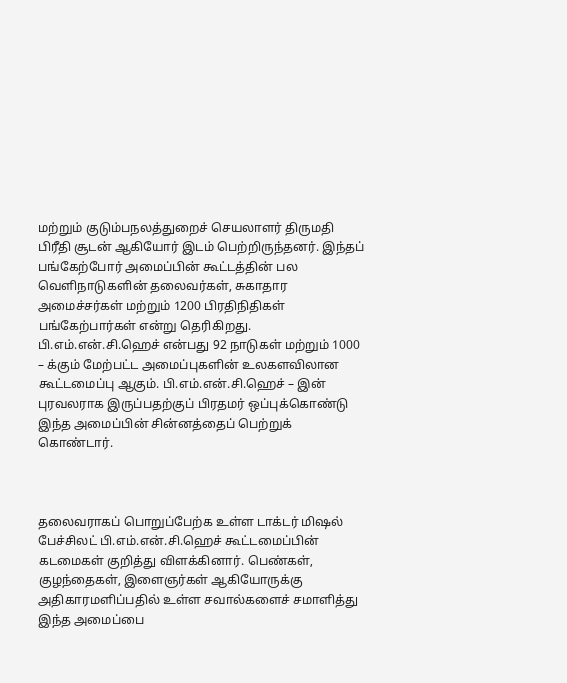மற்றும் குடும்பநலத்துறைச் செயலாளர் திருமதி பிரீதி சூடன் ஆகியோர் இடம் பெற்றிருந்தனர். இந்தப் பங்கேற்போர் அமைப்பின் கூட்டத்தின் பல வெளிநாடுகளின் தலைவர்கள், சுகாதார அமைச்சர்கள் மற்றும் 1200 பிரதிநிதிகள் பங்கேற்பார்கள் என்று தெரிகிறது. பி.எம்.என்.சி.ஹெச் என்பது 92 நாடுகள் மற்றும் 1000 – க்கும் மேற்பட்ட அமைப்புகளின் உலகளவிலான கூட்டமைப்பு ஆகும். பி.எம்.என்.சி.ஹெச் – இன் புரவலராக இருப்பதற்குப் பிரதமர் ஒப்புக்கொண்டு இந்த அமைப்பின் சின்னத்தைப் பெற்றுக் கொண்டார்.



தலைவராகப் பொறுப்பேற்க உள்ள டாக்டர் மிஷல் பேச்சிலட் பி.எம்.என்.சி.ஹெச் கூட்டமைப்பின் கடமைகள் குறித்து விளக்கினார். பெண்கள், குழந்தைகள், இளைஞர்கள் ஆகியோருக்கு அதிகாரமளிப்பதில் உள்ள சவால்களைச் சமாளித்து இந்த அமைப்பை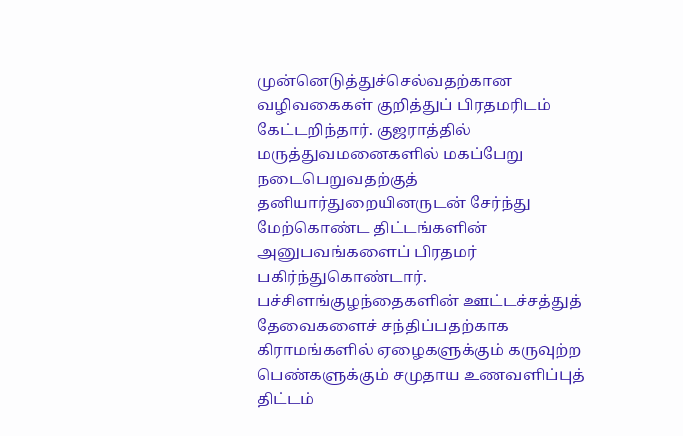முன்னெடுத்துச்செல்வதற்கான வழிவகைகள் குறித்துப் பிரதமரிடம் கேட்டறிந்தார். குஜராத்தில் மருத்துவமனைகளில் மகப்பேறு நடைபெறுவதற்குத் தனியார்துறையினருடன் சேர்ந்து மேற்கொண்ட திட்டங்களின் அனுபவங்களைப் பிரதமர் பகிர்ந்துகொண்டார். பச்சிளங்குழந்தைகளின் ஊட்டச்சத்துத் தேவைகளைச் சந்திப்பதற்காக கிராமங்களில் ஏழைகளுக்கும் கருவுற்ற பெண்களுக்கும் சமுதாய உணவளிப்புத் திட்டம்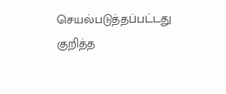செயல்படுத்தப்பட்டது குறித்த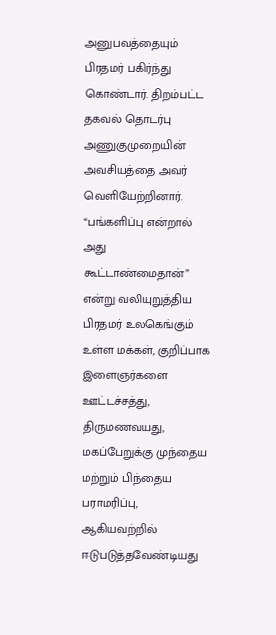அனுபவத்தையும் பிரதமர் பகிர்ந்து கொண்டார். திறம்பட்ட தகவல் தொடர்பு அணுகுமுறையின் அவசியத்தை அவர் வெளியேற்றினார். “பங்களிப்பு என்றால் அது கூட்டாண்மைதான்” என்று வலியுறுத்திய பிரதமர் உலகெங்கும் உள்ள மக்கள், குறிப்பாக இளைஞர்களை ஊட்டச்சத்து, திருமணவயது, மகப்பேறுக்கு முந்தைய மற்றும் பிந்தைய பராமரிப்பு, ஆகியவற்றில் ஈடுபடுத்தவேண்டியது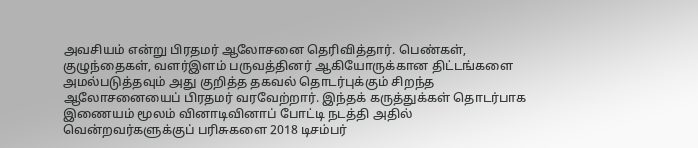அவசியம் என்று பிரதமர் ஆலோசனை தெரிவித்தார். பெண்கள், குழுந்தைகள், வளர்இளம் பருவத்தினர் ஆகியோருக்கான திட்டங்களை அமல்படுத்தவும் அது குறித்த தகவல் தொடர்புக்கும் சிறந்த ஆலோசனையைப் பிரதமர் வரவேற்றார். இந்தக் கருத்துக்கள் தொடர்பாக இணையம் மூலம் வினாடிவினாப் போட்டி நடத்தி அதில் வென்றவர்களுக்குப் பரிசுகளை 2018 டிசம்பர்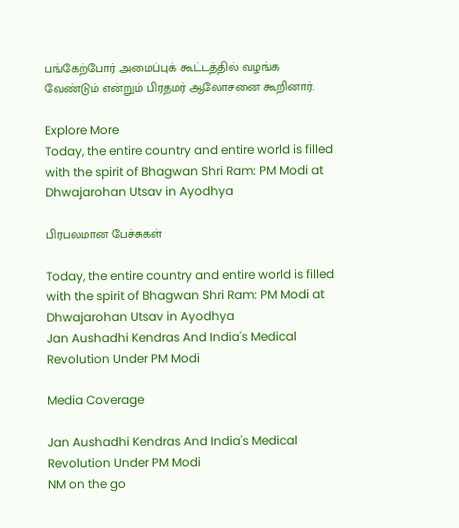பங்கேற்போர் அமைப்புக் கூட்டத்தில் வழங்க வேண்டும் என்றும் பிரதமர் ஆலோசனை கூறினார்.

Explore More
Today, the entire country and entire world is filled with the spirit of Bhagwan Shri Ram: PM Modi at Dhwajarohan Utsav in Ayodhya

பிரபலமான பேச்சுகள்

Today, the entire country and entire world is filled with the spirit of Bhagwan Shri Ram: PM Modi at Dhwajarohan Utsav in Ayodhya
Jan Aushadhi Kendras And India's Medical Revolution Under PM Modi

Media Coverage

Jan Aushadhi Kendras And India's Medical Revolution Under PM Modi
NM on the go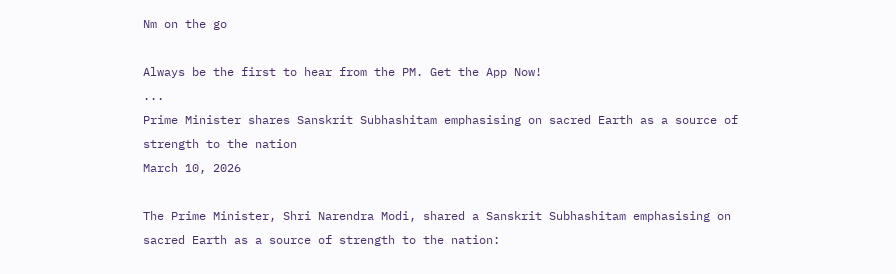Nm on the go

Always be the first to hear from the PM. Get the App Now!
...
Prime Minister shares Sanskrit Subhashitam emphasising on sacred Earth as a source of strength to the nation
March 10, 2026

The Prime Minister, Shri Narendra Modi, shared a Sanskrit Subhashitam emphasising on sacred Earth as a source of strength to the nation: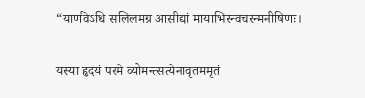“यार्णवेऽधि सलिलमग्र आसीद्यां मायाभिरन्वचरन्मनीषिणः।

यस्या हृदयं परमे व्योमन्त्सत्येनावृतममृतं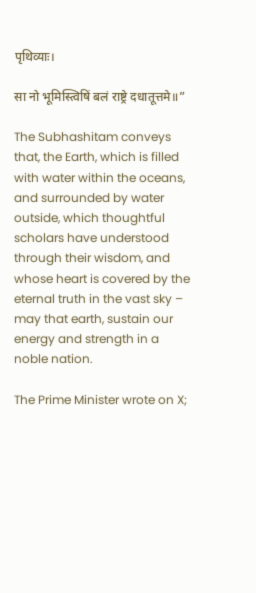पृथिव्याः।

सा नो भूमिस्त्विषिं बलं राष्ट्रे दधातूत्तमे॥”

The Subhashitam conveys that, the Earth, which is filled with water within the oceans, and surrounded by water outside, which thoughtful scholars have understood through their wisdom, and whose heart is covered by the eternal truth in the vast sky – may that earth, sustain our energy and strength in a noble nation.

The Prime Minister wrote on X;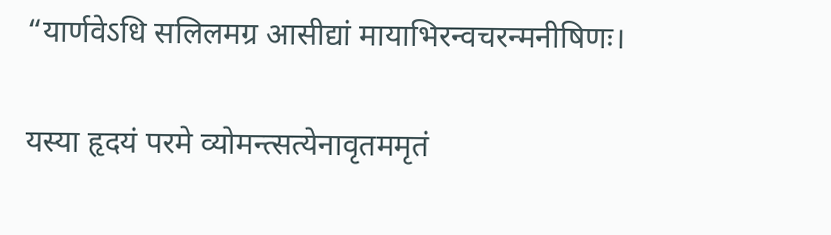“यार्णवेऽधि सलिलमग्र आसीद्यां मायाभिरन्वचरन्मनीषिणः।

यस्या हृदयं परमे व्योमन्त्सत्येनावृतममृतं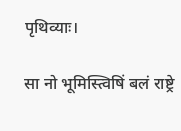पृथिव्याः।

सा नो भूमिस्त्विषिं बलं राष्ट्रे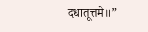दधातूत्तमे॥”